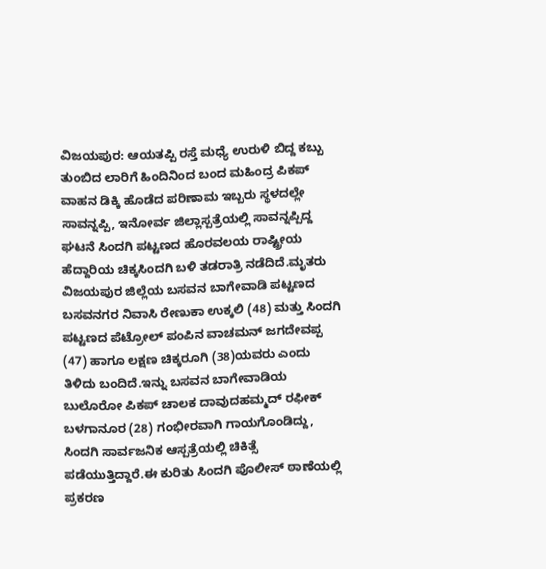ವಿಜಯಪುರ: ಆಯತಪ್ಪಿ ರಸ್ತೆ ಮಧ್ಯೆ ಉರುಳಿ ಬಿದ್ದ ಕಬ್ಬು ತುಂಬಿದ ಲಾರಿಗೆ ಹಿಂದಿನಿಂದ ಬಂದ ಮಹಿಂದ್ರ ಪಿಕಪ್ ವಾಹನ ಡಿಕ್ಕಿ ಹೊಡೆದ ಪರಿಣಾಮ ಇಬ್ಬರು ಸ್ಥಳದಲ್ಲೇ ಸಾವನ್ನಪ್ಪಿ, ಇನೋರ್ವ ಜಿಲ್ಲಾಸ್ಪತ್ರೆಯಲ್ಲಿ ಸಾವನ್ನಪ್ಪಿದ್ದ ಘಟನೆ ಸಿಂದಗಿ ಪಟ್ಟಣದ ಹೊರವಲಯ ರಾಷ್ಟ್ರೀಯ ಹೆದ್ದಾರಿಯ ಚಿಕ್ಕಸಿಂದಗಿ ಬಳಿ ತಡರಾತ್ರಿ ನಡೆದಿದೆ.ಮೃತರು ವಿಜಯಪುರ ಜಿಲ್ಲೆಯ ಬಸವನ ಬಾಗೇವಾಡಿ ಪಟ್ಟಣದ ಬಸವನಗರ ನಿವಾಸಿ ರೇಣುಕಾ ಉಕ್ಕಲಿ (48) ಮತ್ತು ಸಿಂದಗಿ ಪಟ್ಟಣದ ಪೆಟ್ರೋಲ್ ಪಂಪಿನ ವಾಚಮನ್ ಜಗದೇವಪ್ಪ (47) ಹಾಗೂ ಲಕ್ಷಣ ಚಿಕ್ಕರೂಗಿ (38)ಯವರು ಎಂದು ತಿಳಿದು ಬಂದಿದೆ.ಇನ್ನು ಬಸವನ ಬಾಗೇವಾಡಿಯ ಬುಲೊರೋ ಪಿಕಪ್ ಚಾಲಕ ದಾವುದಹಮ್ಮದ್ ರಫೀಕ್ ಬಳಗಾನೂರ (28) ಗಂಭೀರವಾಗಿ ಗಾಯಗೊಂಡಿದ್ದು, ಸಿಂದಗಿ ಸಾರ್ವಜನಿಕ ಆಸ್ಪತ್ರೆಯಲ್ಲಿ ಚಿಕಿತ್ಸೆ ಪಡೆಯುತ್ತಿದ್ದಾರೆ.ಈ ಕುರಿತು ಸಿಂದಗಿ ಪೊಲೀಸ್ ಠಾಣೆಯಲ್ಲಿ ಪ್ರಕರಣ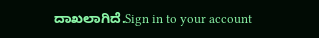ದಾಖಲಾಗಿದೆ.Sign in to your account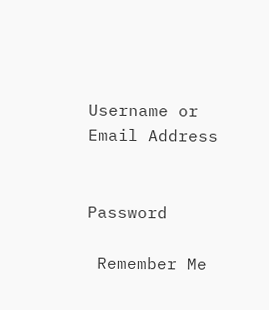Username or Email Address


Password

 Remember Me